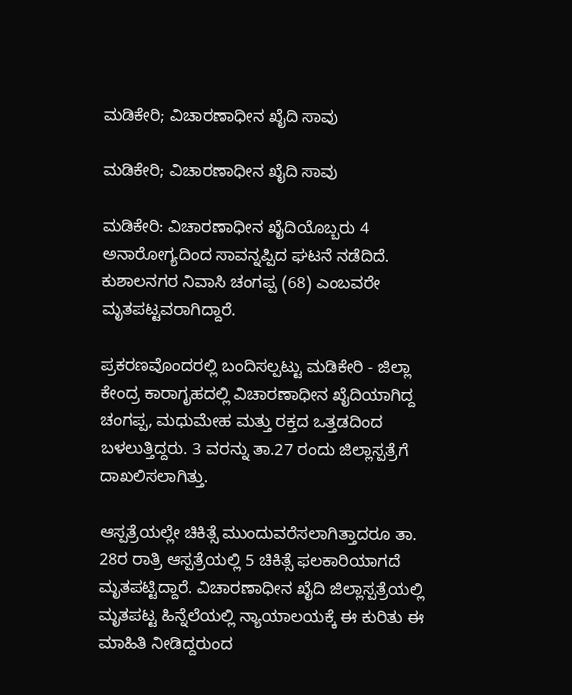ಮಡಿಕೇರಿ; ವಿಚಾರಣಾಧೀನ ಖೈದಿ ಸಾವು

ಮಡಿಕೇರಿ; ವಿಚಾರಣಾಧೀನ ಖೈದಿ ಸಾವು

ಮಡಿಕೇರಿ: ವಿಚಾರಣಾಧೀನ ಖೈದಿಯೊಬ್ಬರು 4 ಅನಾರೋಗ್ಯದಿಂದ ಸಾವನ್ನಪ್ಪಿದ ಘಟನೆ ನಡೆದಿದೆ. ಕುಶಾಲನಗರ ನಿವಾಸಿ ಚಂಗಪ್ಪ (68) ಎಂಬವರೇ  ಮೃತಪಟ್ಟವರಾಗಿದ್ದಾರೆ.

ಪ್ರಕರಣವೊಂದರಲ್ಲಿ ಬಂದಿಸಲ್ಪಟ್ಟು ಮಡಿಕೇರಿ - ಜಿಲ್ಲಾ ಕೇಂದ್ರ ಕಾರಾಗೃಹದಲ್ಲಿ ವಿಚಾರಣಾಧೀನ ಖೈದಿಯಾಗಿದ್ದ ಚಂಗಪ್ಪ, ಮಧುಮೇಹ ಮತ್ತು ರಕ್ತದ ಒತ್ತಡದಿಂದ ಬಳಲುತ್ತಿದ್ದರು. 3 ವರನ್ನು ತಾ.27 ರಂದು ಜಿಲ್ಲಾಸ್ಪತ್ರೆಗೆ ದಾಖಲಿಸಲಾಗಿತ್ತು.

ಆಸ್ಪತ್ರೆಯಲ್ಲೇ ಚಿಕಿತ್ಸೆ ಮುಂದುವರೆಸಲಾಗಿತ್ತಾದರೂ ತಾ. 28ರ ರಾತ್ರಿ ಆಸ್ಪತ್ರೆಯಲ್ಲಿ 5 ಚಿಕಿತ್ಸೆ ಫಲಕಾರಿಯಾಗದೆ ಮೃತಪಟ್ಟಿದ್ದಾರೆ. ವಿಚಾರಣಾಧೀನ ಖೈದಿ ಜಿಲ್ಲಾಸ್ಪತ್ರೆಯಲ್ಲಿ ಮೃತಪಟ್ಟ ಹಿನ್ನೆಲೆಯಲ್ಲಿ ನ್ಯಾಯಾಲಯಕ್ಕೆ ಈ ಕುರಿತು ಈ ಮಾಹಿತಿ ನೀಡಿದ್ದರುಂದ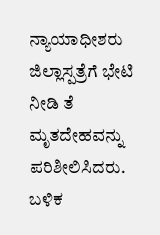ನ್ಯಾಯಾಧೀಶರು ಜಿಲ್ಲಾಸ್ಪತ್ರೆಗೆ ಭೇಟಿ ನೀಡಿ ತೆ ಮೃತದೇಹವನ್ನು ಪರಿಶೀಲಿಸಿದರು. ಬಳಿಕ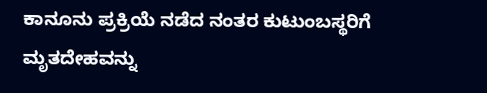ಕಾನೂನು ಪ್ರಕ್ರಿಯೆ ನಡೆದ ನಂತರ ಕುಟುಂಬಸ್ಥರಿಗೆ ಮೃತದೇಹವನ್ನು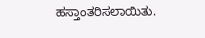ಹಸ್ತಾಂತರಿಸಲಾಯಿತು.